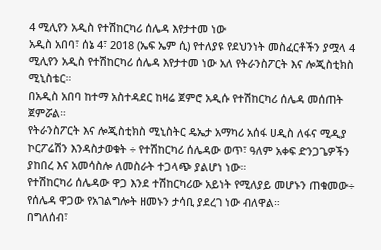4 ሚሊየን አዲስ የተሽከርካሪ ሰሌዳ እየታተመ ነው
አዲስ አበባ፣ ሰኔ 4፣ 2018 (ኤፍ ኤም ሲ) የተለያዩ የደህንነት መስፈርቶችን ያሟላ 4 ሚሊየን አዲስ የተሽከርካሪ ሰሌዳ እየታተመ ነው አለ የትራንስፖርት እና ሎጂስቲክስ ሚኒስቴር።
በአዲስ አበባ ከተማ አስተዳደር ከዛሬ ጀምሮ አዲሱ የተሽከርካሪ ሰሌዳ መሰጠት ጀምሯል።
የትራንስፖርት እና ሎጂስቲክስ ሚኒስትር ዴኤታ አማካሪ አሰፋ ሀዲስ ለፋና ሚዲያ ኮርፖሬሽን እንዳስታወቁት ÷ የተሽከርካሪ ሰሌዳው ወጥ፣ ዓለም አቀፍ ድንጋጌዎችን ያከበረ እና አመሳስሎ ለመስራት ተጋላጭ ያልሆነ ነው።
የተሽከርካሪ ሰሌዳው ዋጋ እንደ ተሽከርካሪው አይነት የሚለያይ መሆኑን ጠቁመው÷ የሰሌዳ ዋጋው የአገልግሎት ዘመኑን ታሳቢ ያደረገ ነው ብለዋል።
በግለሰብ፣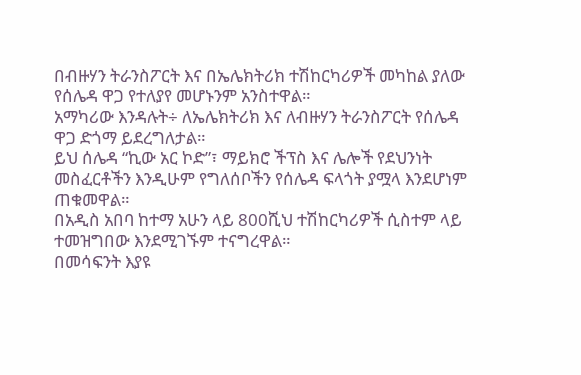በብዙሃን ትራንስፖርት እና በኤሌክትሪክ ተሽከርካሪዎች መካከል ያለው የሰሌዳ ዋጋ የተለያየ መሆኑንም አንስተዋል።
አማካሪው እንዳሉት÷ ለኤሌክትሪክ እና ለብዙሃን ትራንስፖርት የሰሌዳ ዋጋ ድጎማ ይደረግለታል።
ይህ ሰሌዳ “ኪው አር ኮድ”፣ ማይክሮ ችፕስ እና ሌሎች የደህንነት መስፈርቶችን እንዲሁም የግለሰቦችን የሰሌዳ ፍላጎት ያሟላ እንደሆነም ጠቁመዋል።
በአዲስ አበባ ከተማ አሁን ላይ 800ሺህ ተሽከርካሪዎች ሲስተም ላይ ተመዝግበው እንደሚገኙም ተናግረዋል።
በመሳፍንት እያዩ